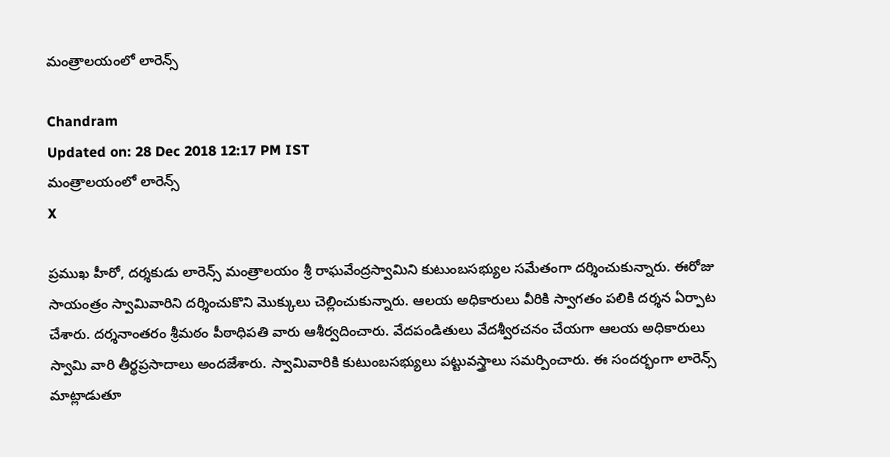మంత్రాలయంలో లారెన్స్

Chandram
Updated on: 28 Dec 2018 12:17 PM IST
మంత్రాలయంలో లారెన్స్
X

ప్రముఖ హీరో, దర్శకుడు లారెన్స్ మంత్రాలయం శ్రీ రాఘవేంద్రస్వామిని కుటుంబసభ్యుల సమేతంగా దర్శించుకున్నారు. ఈరోజు సాయంత్రం స్వామివారిని దర్శించుకొని మొక్కులు చెల్లించుకున్నారు. ఆలయ అధికారులు వీరికి స్వాగతం పలికి దర్శన ఏర్పాట చేశారు. దర్శనాంతరం శ్రీమఠం పీఠాధిపతి వారు ఆశీర్వదించారు. వేదపండితులు వేదశ్వీరచనం చేయగా ఆలయ అధికారులు స్వామి వారి తీర్థప్రసాదాలు అందజేశారు. స్వామివారికి కుటుంబసభ్యులు పట్టువస్త్రాలు సమర్పించారు. ఈ సందర్భంగా లారెన్స్ మాట్లాడుతూ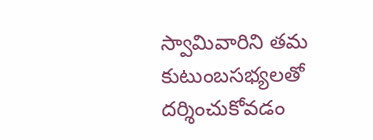స్వామివారిని తమ కుటుంబసభ్యలతో దర్శించుకోవడం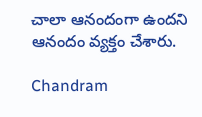చాలా ఆనందంగా ఉందని ఆనందం వ్యక్తం చేశారు.

Chandram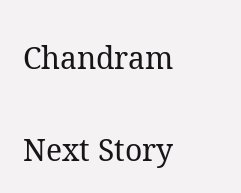Chandram

Next Story